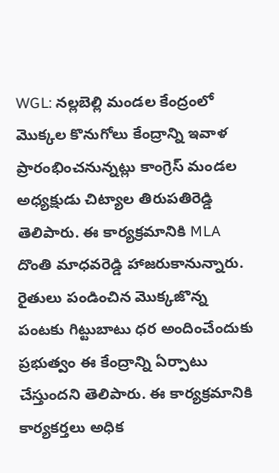WGL: నల్లబెల్లి మండల కేంద్రంలో మొక్కల కొనుగోలు కేంద్రాన్ని ఇవాళ ప్రారంభించనున్నట్లు కాంగ్రెస్ మండల అధ్యక్షుడు చిట్యాల తిరుపతిరెడ్డి తెలిపారు. ఈ కార్యక్రమానికి MLA దొంతి మాధవరెడ్డి హాజరుకానున్నారు. రైతులు పండించిన మొక్కజొన్న పంటకు గిట్టుబాటు ధర అందించేందుకు ప్రభుత్వం ఈ కేంద్రాన్ని ఏర్పాటు చేస్తుందని తెలిపారు. ఈ కార్యక్రమానికి కార్యకర్తలు అధిక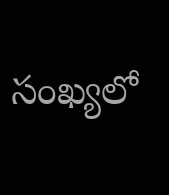సంఖ్యలో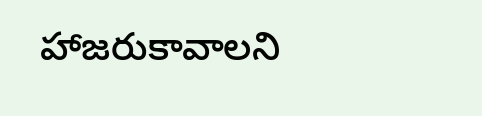హాజరుకావాలని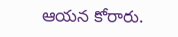ఆయన కోరారు.